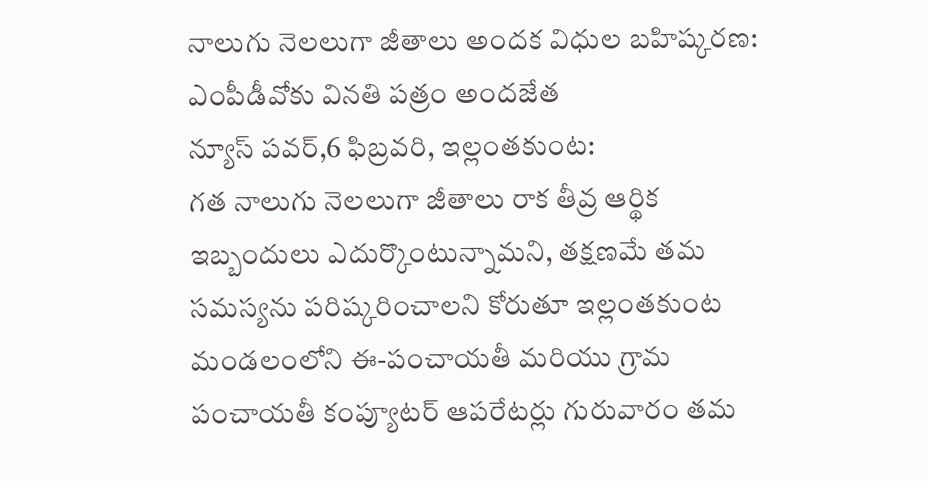నాలుగు నెలలుగా జీతాలు అందక విధుల బహిష్కరణ: ఎంపీడీవోకు వినతి పత్రం అందజేత
న్యూస్ పవర్,6 ఫిబ్రవరి, ఇల్లంతకుంట:
గత నాలుగు నెలలుగా జీతాలు రాక తీవ్ర ఆర్థిక ఇబ్బందులు ఎదుర్కొంటున్నామని, తక్షణమే తమ సమస్యను పరిష్కరించాలని కోరుతూ ఇల్లంతకుంట మండలంలోని ఈ-పంచాయతీ మరియు గ్రామ పంచాయతీ కంప్యూటర్ ఆపరేటర్లు గురువారం తమ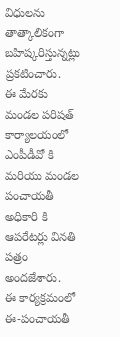విధులను తాత్కాలికంగా బహిష్కరిస్తున్నట్లు ప్రకటించారు.
ఈ మేరకు మండల పరిషత్ కార్యాలయంలో ఎంపీడీవో కి మరియు మండల పంచాయతీ అధికారి కి ఆపరేటర్లు వినతి పత్రం అందజేశారు.
ఈ కార్యక్రమంలో ఈ-పంచాయతీ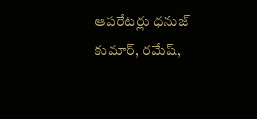ఆపరేటర్లు ధనుజ్ కుమార్, రమేష్,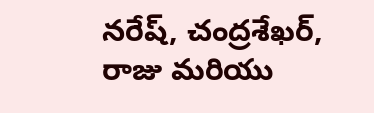నరేష్, చంద్రశేఖర్, రాజు మరియు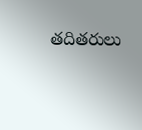తదితరులు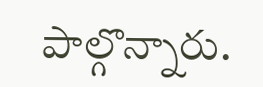పాల్గొన్నారు.